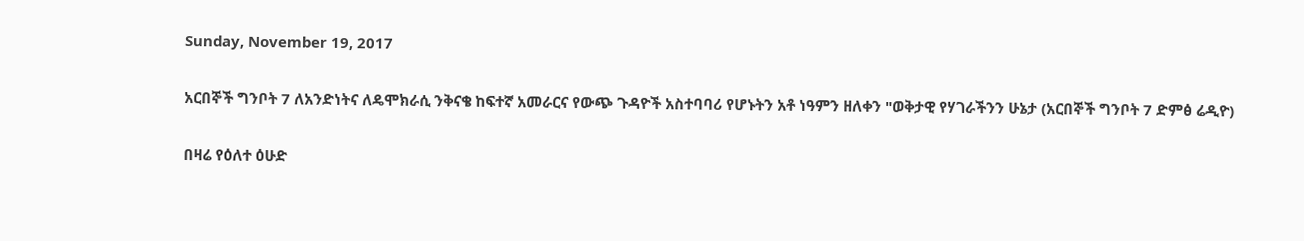Sunday, November 19, 2017

አርበኞች ግንቦት 7 ለአንድነትና ለዴሞክራሲ ንቅናቄ ከፍተኛ አመራርና የውጭ ጉዳዮች አስተባባሪ የሆኑትን አቶ ነዓምን ዘለቀን "ወቅታዊ የሃገራችንን ሁኔታ (አርበኞች ግንቦት 7 ድምፅ ሬዲዮ)

በዛሬ የዕለተ ዕሁድ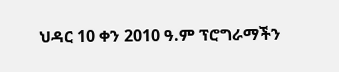ህዳር 10 ቀን 2010 ዓ.ም ፕሮግራማችን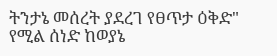ትንታኔ መሰረት ያደረገ የፀጥታ ዕቅድ" የሚል ሰነድ ከወያኔ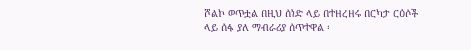ሾልኮ ወጥቷል በዚህ ሰነድ ላይ በተዘረዘሩ በርካታ ርዕሶች ላይ ሰፋ ያለ ማብራሪያ ሰጥተዋል ፡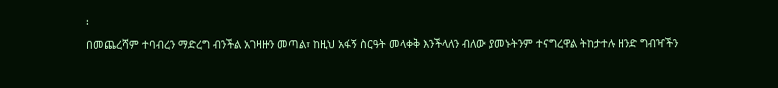፡
በመጨረሻም ተባብረን ማድረግ ብንችል አገዛዙን መጣል፣ ከዚህ አፋኝ ስርዓት መላቀቅ እንችላለን ብለው ያመኑትንም ተናግረዋል ትከታተሉ ዘንድ ግብዣችን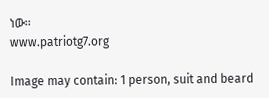ነው፡፡
www.patriotg7.org

Image may contain: 1 person, suit and beard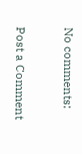No comments:

Post a Comment